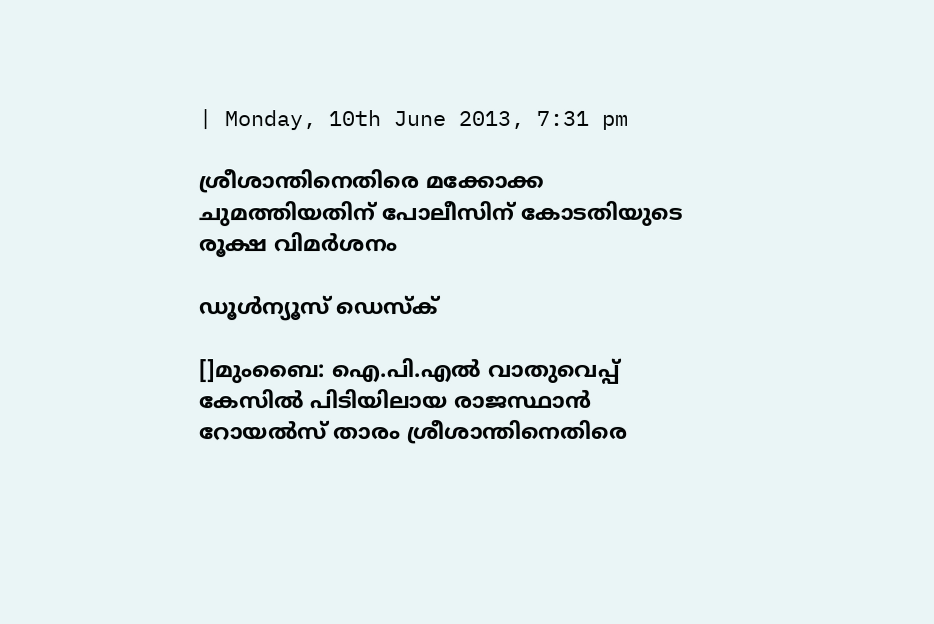| Monday, 10th June 2013, 7:31 pm

ശ്രീശാന്തിനെതിരെ മക്കോക്ക ചുമത്തിയതിന് പോലീസിന്‌ കോടതിയുടെ രൂക്ഷ വിമര്‍ശനം

ഡൂള്‍ന്യൂസ് ഡെസ്‌ക്

[]മുംബൈ: ഐ.പി.എല്‍ വാതുവെപ്പ് കേസില്‍ പിടിയിലായ രാജസ്ഥാന്‍ റോയല്‍സ് താരം ശ്രീശാന്തിനെതിരെ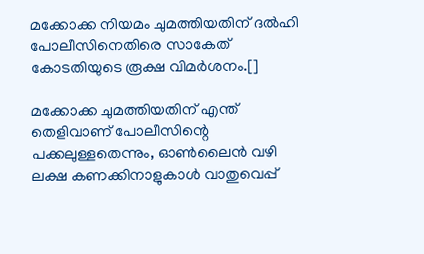മക്കോക്ക നിയമം ചുമത്തിയതിന് ദല്‍ഹി പോലീസിനെതിരെ സാകേത് കോടതിയുടെ രൂക്ഷ വിമര്‍ശനം.[]

മക്കോക്ക ചുമത്തിയതിന് എന്ത് തെളിവാണ് പോലീസിന്റെ പക്കലുള്ളതെന്നും, ഓണ്‍ലൈന്‍ വഴി ലക്ഷ കണക്കിനാളുകാള്‍ വാതുവെപ്പ്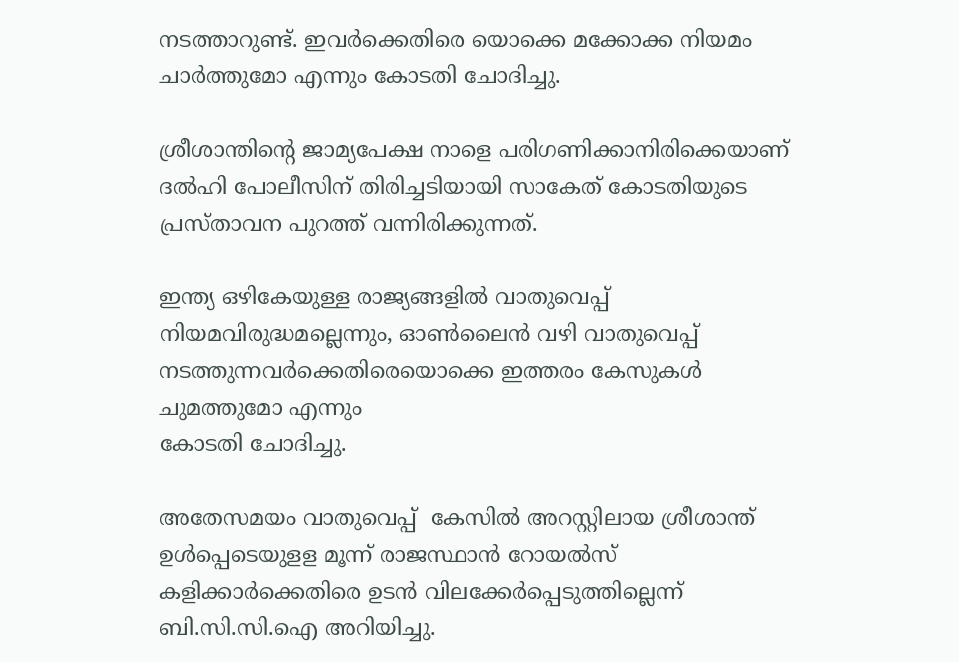നടത്താറുണ്ട്. ഇവര്‍ക്കെതിരെ യൊക്കെ മക്കോക്ക നിയമം ചാര്‍ത്തുമോ എന്നും കോടതി ചോദിച്ചു.

ശ്രീശാന്തിന്റെ ജാമ്യപേക്ഷ നാളെ പരിഗണിക്കാനിരിക്കെയാണ് ദല്‍ഹി പോലീസിന് തിരിച്ചടിയായി സാകേത് കോടതിയുടെ  പ്രസ്താവന പുറത്ത് വന്നിരിക്കുന്നത്.

ഇന്ത്യ ഒഴികേയുള്ള രാജ്യങ്ങളില്‍ വാതുവെപ്പ് നിയമവിരുദ്ധമല്ലെന്നും, ഓണ്‍ലൈന്‍ വഴി വാതുവെപ്പ് നടത്തുന്നവര്‍ക്കെതിരെയൊക്കെ ഇത്തരം കേസുകള്‍ ചുമത്തുമോ എന്നും
കോടതി ചോദിച്ചു.

അതേസമയം വാതുവെപ്പ്  കേസില്‍ അറസ്റ്റിലായ ശ്രീശാന്ത് ഉള്‍പ്പെടെയുളള മൂന്ന് രാജസ്ഥാന്‍ റോയല്‍സ് കളിക്കാര്‍ക്കെതിരെ ഉടന്‍ വിലക്കേര്‍പ്പെടുത്തില്ലെന്ന് ബി.സി.സി.ഐ അറിയിച്ചു.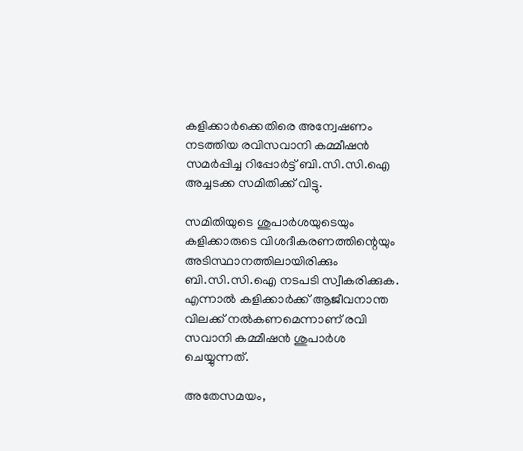കളിക്കാര്‍ക്കെതിരെ അന്വേഷണം നടത്തിയ രവിസവാനി കമ്മീഷന്‍ സമര്‍പ്പിച്ച റിപ്പോര്‍ട്ട് ബി.സി.സി.ഐ അച്ചടക്ക സമിതിക്ക് വിട്ടു.

സമിതിയുടെ ശുപാര്‍ശയുടെയും കളിക്കാരുടെ വിശദീകരണത്തിന്റെയും അടിസ്ഥാനത്തിലായിരിക്കും ബി.സി.സി.ഐ നടപടി സ്വീകരിക്കുക. എന്നാല്‍ കളിക്കാര്‍ക്ക് ആജീവനാന്ത വിലക്ക് നല്‍കണമെന്നാണ് രവി സവാനി കമ്മീഷന്‍ ശുപാര്‍ശ ചെയ്യുന്നത്.

അതേസമയം,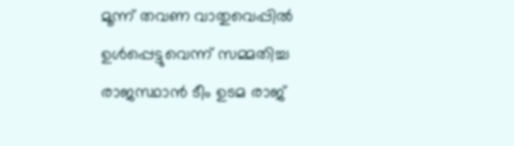മൂന്ന് തവണ വാതുവെപ്പില്‍ ഉള്‍പ്പെട്ടുവെന്ന് സമ്മതിച്ച രാജസ്ഥാന്‍ ടീം ഉടമ രാജ്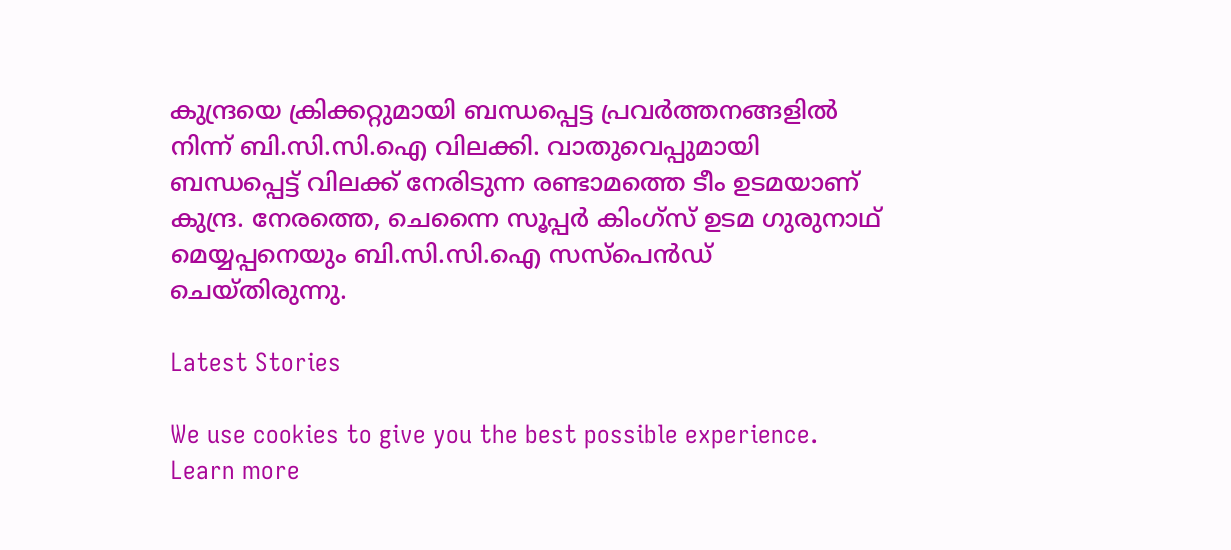കുന്ദ്രയെ ക്രിക്കറ്റുമായി ബന്ധപ്പെട്ട പ്രവര്‍ത്തനങ്ങളില്‍ നിന്ന് ബി.സി.സി.ഐ വിലക്കി. വാതുവെപ്പുമായി ബന്ധപ്പെട്ട് വിലക്ക് നേരിടുന്ന രണ്ടാമത്തെ ടീം ഉടമയാണ് കുന്ദ്ര. നേരത്തെ, ചെന്നൈ സൂപ്പര്‍ കിംഗ്‌സ് ഉടമ ഗുരുനാഥ് മെയ്യപ്പനെയും ബി.സി.സി.ഐ സസ്‌പെന്‍ഡ് ചെയ്തിരുന്നു.

Latest Stories

We use cookies to give you the best possible experience. Learn more